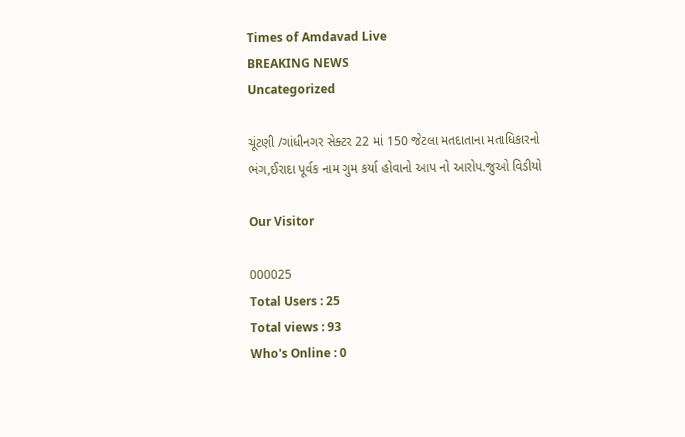Times of Amdavad Live
BREAKING NEWS
Uncategorized

ચૂંટણી /ગાંધીનગર સેક્ટર 22 માં 150 જેટલા મતદાતાના મતાધિકારનો
ભંગ,ઈરાદા પૂર્વક નામ ગુમ કર્યા હોવાનો આપ નો આરોપ.જુઓ વિડીયો

Our Visitor

000025
Total Users : 25
Total views : 93
Who's Online : 0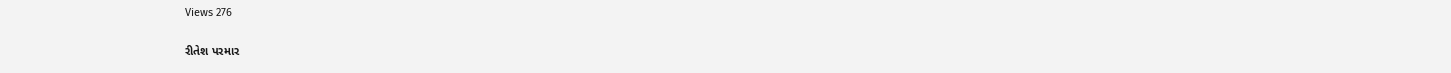Views 276

રીતેશ પરમાર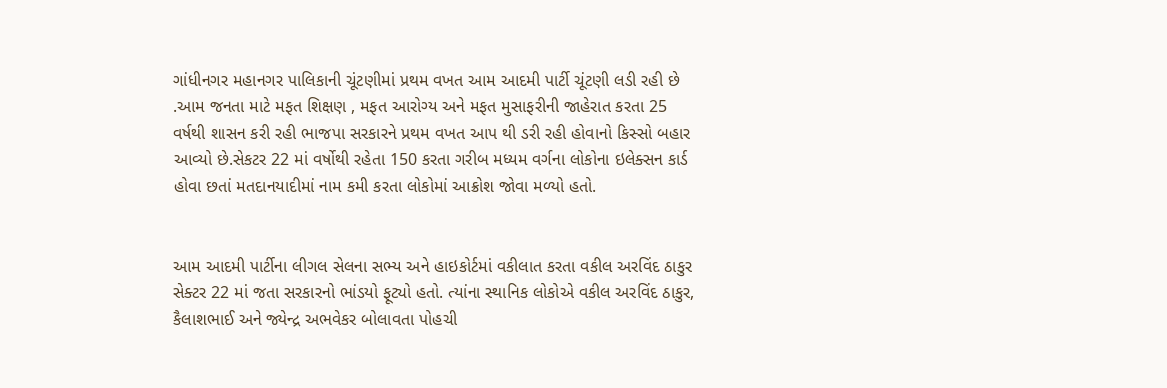ગાંધીનગર મહાનગર પાલિકાની ચૂંટણીમાં પ્રથમ વખત આમ આદમી પાર્ટી ચૂંટણી લડી રહી છે .આમ જનતા માટે મફત શિક્ષણ , મફત આરોગ્ય અને મફત મુસાફરીની જાહેરાત કરતા 25 વર્ષથી શાસન કરી રહી ભાજપા સરકારને પ્રથમ વખત આપ થી ડરી રહી હોવાનો કિસ્સો બહાર આવ્યો છે.સેકટર 22 માં વર્ષોથી રહેતા 150 કરતા ગરીબ મધ્યમ વર્ગના લોકોના ઇલેક્સન કાર્ડ હોવા છતાં મતદાનયાદીમાં નામ કમી કરતા લોકોમાં આક્રોશ જોવા મળ્યો હતો.


આમ આદમી પાર્ટીના લીગલ સેલના સભ્ય અને હાઇકોર્ટમાં વકીલાત કરતા વકીલ અરવિંદ ઠાકુર સેક્ટર 22 માં જતા સરકારનો ભાંડયો ફૂટ્યો હતો. ત્યાંના સ્થાનિક લોકોએ વકીલ અરવિંદ ઠાકુર, કૈલાશભાઈ અને જ્યેન્દ્ર અભવેકર બોલાવતા પોહચી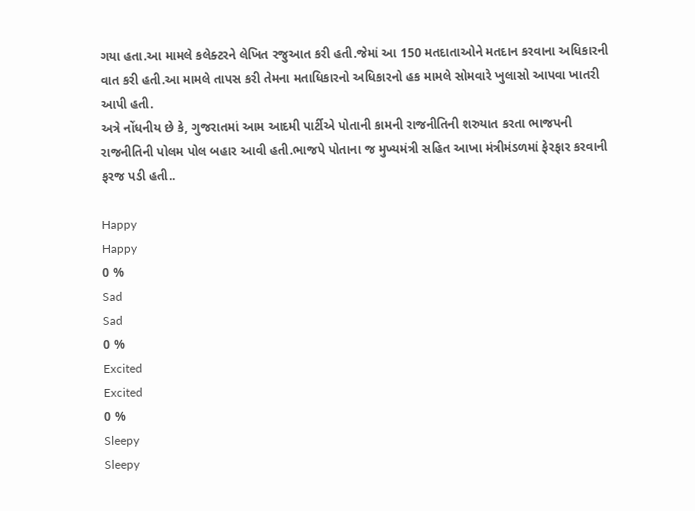ગયા હતા.આ મામલે કલેક્ટરને લેખિત રજુઆત કરી હતી.જેમાં આ 150 મતદાતાઓને મતદાન કરવાના અધિકારની વાત કરી હતી.આ મામલે તાપસ કરી તેમના મતાધિકારનો અધિકારનો હક મામલે સોમવારે ખુલાસો આપવા ખાતરી આપી હતી.
અત્રે નોંધનીય છે કે, ગુજરાતમાં આમ આદમી પાર્ટીએ પોતાની કામની રાજનીતિની શરુયાત કરતા ભાજપની રાજનીતિની પોલમ પોલ બહાર આવી હતી.ભાજપે પોતાના જ મુખ્યમંત્રી સહિત આખા મંત્રીમંડળમાં ફેરફાર કરવાની ફરજ પડી હતી..

Happy
Happy
0 %
Sad
Sad
0 %
Excited
Excited
0 %
Sleepy
Sleepy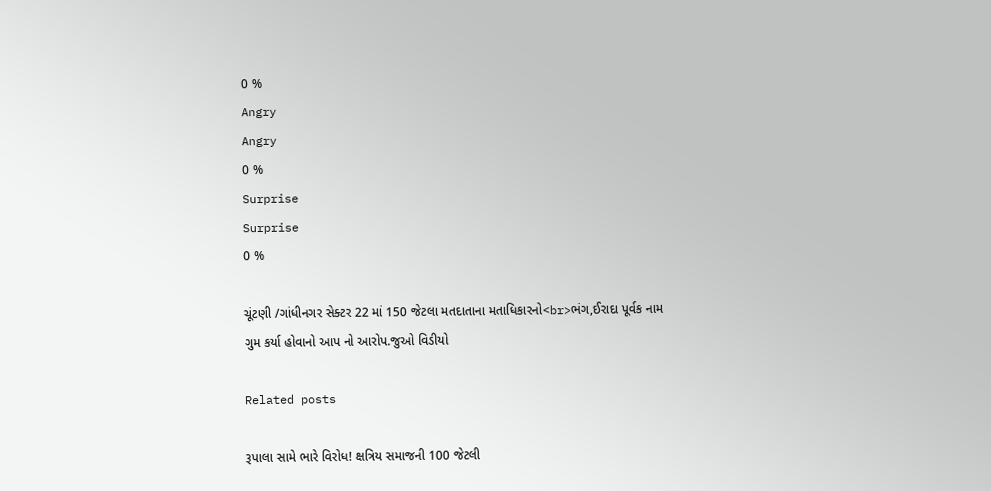0 %
Angry
Angry
0 %
Surprise
Surprise
0 %

ચૂંટણી /ગાંધીનગર સેક્ટર 22 માં 150 જેટલા મતદાતાના મતાધિકારનો<br>ભંગ,ઈરાદા પૂર્વક નામ ગુમ કર્યા હોવાનો આપ નો આરોપ.જુઓ વિડીયો

Related posts

રૂપાલા સામે ભારે વિરોધ! ક્ષત્રિય સમાજની 100 જેટલી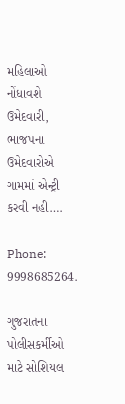મહિલાઓ નોંધાવશે ઉમેદવારી, ભાજપના ઉમેદવારોએ ગામમાં એન્ટ્રી કરવી નહી….

Phone: 9998685264.

ગુજરાતના પોલીસકર્મીઓ માટે સોશિયલ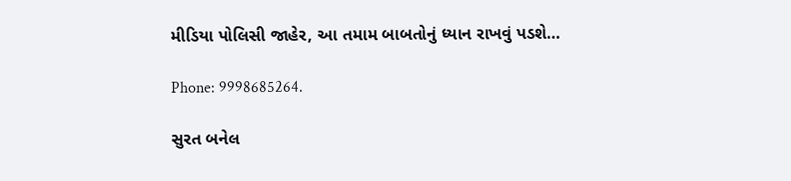મીડિયા પોલિસી જાહેર, આ તમામ બાબતોનું ધ્યાન રાખવું પડશે…

Phone: 9998685264.

સુરત બનેલ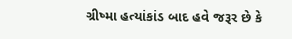ગ્રીષ્મા હત્યાંકાંડ બાદ હવે જરૂર છે કે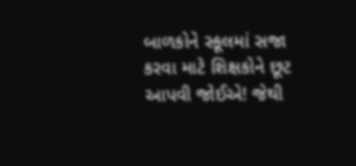બાળકોને સ્કૂલમાં સજા કરવા માટે શિક્ષકોને છૂટ આપવી જોઈએ! જેથી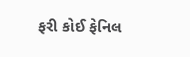ફરી કોઈ ફેનિલ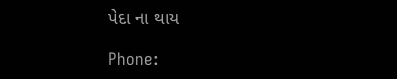પેદા ના થાય

Phone: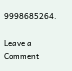9998685264.

Leave a Comment